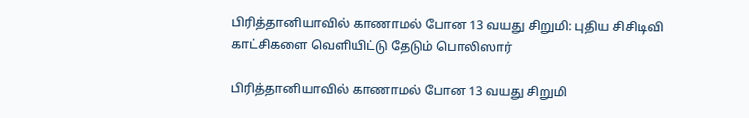பிரித்தானியாவில் காணாமல் போன 13 வயது சிறுமி: புதிய சிசிடிவி காட்சிகளை வெளியிட்டு தேடும் பொலிஸார்

பிரித்தானியாவில் காணாமல் போன 13 வயது சிறுமி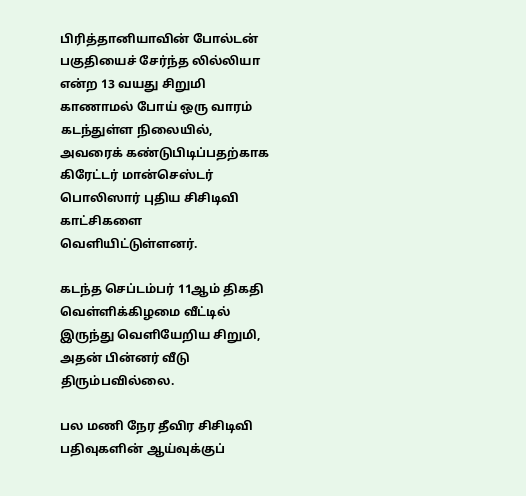பிரித்தானியாவின் போல்டன் பகுதியைச் சேர்ந்த லில்லியா என்ற 13 வயது சிறுமி காணாமல் போய் ஒரு வாரம் கடந்துள்ள நிலையில், அவரைக் கண்டுபிடிப்பதற்காக கிரேட்டர் மான்செஸ்டர் பொலிஸார் புதிய சிசிடிவி காட்சிகளை வெளியிட்டுள்ளனர்.

கடந்த செப்டம்பர் 11ஆம் திகதி வெள்ளிக்கிழமை வீட்டில் இருந்து வெளியேறிய சிறுமி, அதன் பின்னர் வீடு திரும்பவில்லை.

பல மணி நேர தீவிர சிசிடிவி பதிவுகளின் ஆய்வுக்குப்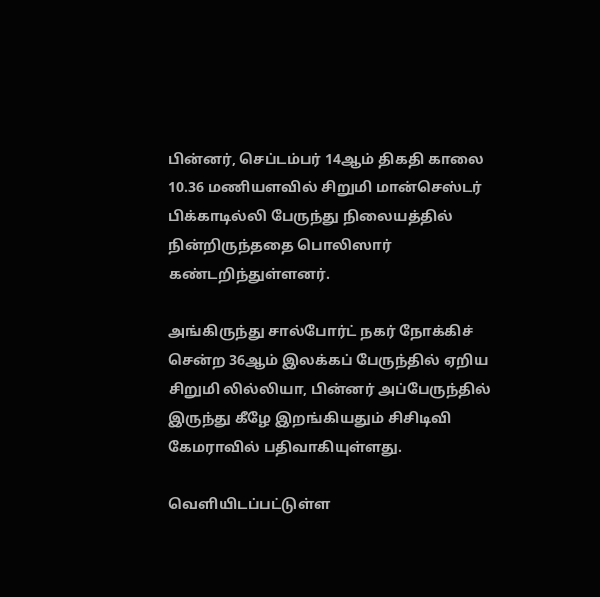பின்னர், செப்டம்பர் 14ஆம் திகதி காலை 10.36 மணியளவில் சிறுமி மான்செஸ்டர் பிக்காடில்லி பேருந்து நிலையத்தில் நின்றிருந்ததை பொலிஸார் கண்டறிந்துள்ளனர்.

அங்கிருந்து சால்போர்ட் நகர் நோக்கிச் சென்ற 36ஆம் இலக்கப் பேருந்தில் ஏறிய சிறுமி லில்லியா, பின்னர் அப்பேருந்தில் இருந்து கீழே இறங்கியதும் சிசிடிவி கேமராவில் பதிவாகியுள்ளது.

வெளியிடப்பட்டுள்ள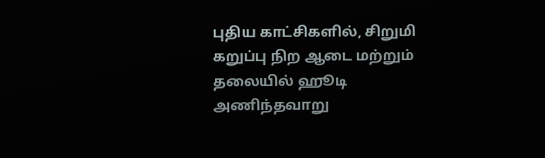புதிய காட்சிகளில், சிறுமி கறுப்பு நிற ஆடை மற்றும் தலையில் ஹூடி அணிந்தவாறு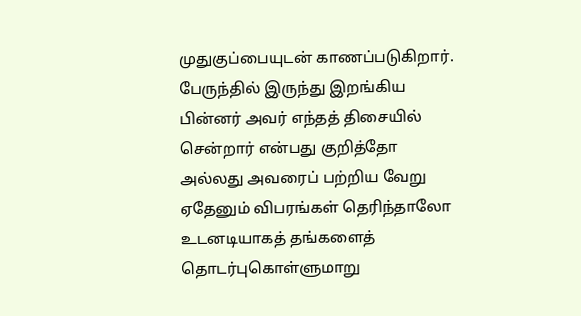முதுகுப்பையுடன் காணப்படுகிறார். பேருந்தில் இருந்து இறங்கிய பின்னர் அவர் எந்தத் திசையில் சென்றார் என்பது குறித்தோ அல்லது அவரைப் பற்றிய வேறு ஏதேனும் விபரங்கள் தெரிந்தாலோ உடனடியாகத் தங்களைத் தொடர்புகொள்ளுமாறு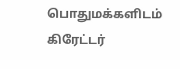பொதுமக்களிடம் கிரேட்டர்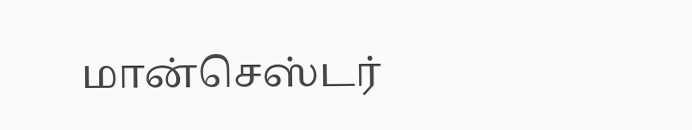மான்செஸ்டர்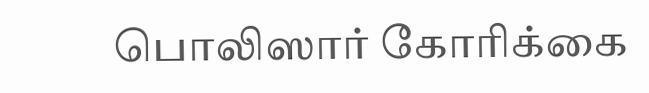பொலிஸார் கோரிக்கை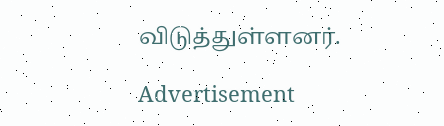விடுத்துள்ளனர்.

Advertisement